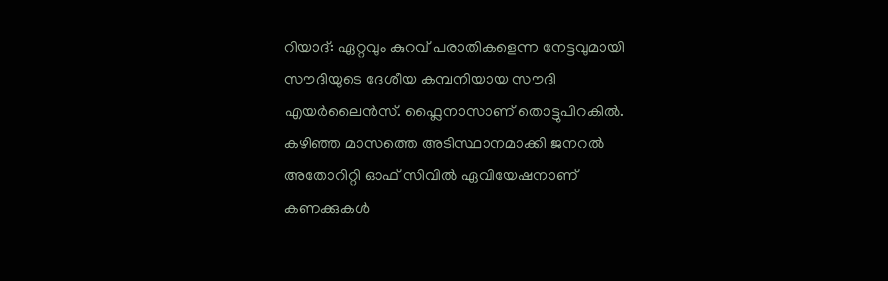റിയാദ്: ഏറ്റവും കുറവ് പരാതികളെന്ന നേട്ടവുമായി സൗദിയുടെ ദേശീയ കമ്പനിയായ സൗദി എയർലൈൻസ്. ഫ്ലൈനാസാണ് തൊട്ടുപിറകിൽ. കഴിഞ്ഞ മാസത്തെ അടിസ്ഥാനമാക്കി ജനറൽ അതോറിറ്റി ഓഫ് സിവിൽ ഏവിയേഷനാണ് കണക്കുകൾ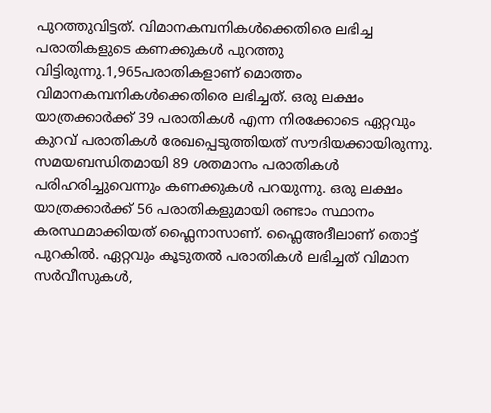പുറത്തുവിട്ടത്. വിമാനകമ്പനികൾക്കെതിരെ ലഭിച്ച പരാതികളുടെ കണക്കുകൾ പുറത്തു വിട്ടിരുന്നു.1,965പരാതികളാണ് മൊത്തം വിമാനകമ്പനികൾക്കെതിരെ ലഭിച്ചത്. ഒരു ലക്ഷം യാത്രക്കാർക്ക് 39 പരാതികൾ എന്ന നിരക്കോടെ ഏറ്റവും കുറവ് പരാതികൾ രേഖപ്പെടുത്തിയത് സൗദിയക്കായിരുന്നു. സമയബന്ധിതമായി 89 ശതമാനം പരാതികൾ പരിഹരിച്ചുവെന്നും കണക്കുകൾ പറയുന്നു. ഒരു ലക്ഷം യാത്രക്കാർക്ക് 56 പരാതികളുമായി രണ്ടാം സ്ഥാനം കരസ്ഥമാക്കിയത് ഫ്ലൈനാസാണ്. ഫ്ലൈഅദീലാണ് തൊട്ട് പുറകിൽ. ഏറ്റവും കൂടുതൽ പരാതികൾ ലഭിച്ചത് വിമാന സർവീസുകൾ,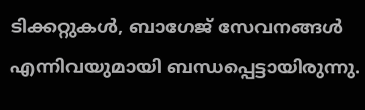ടിക്കറ്റുകൾ, ബാഗേജ് സേവനങ്ങൾ എന്നിവയുമായി ബന്ധപ്പെട്ടായിരുന്നു.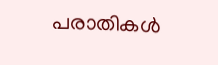പരാതികൾ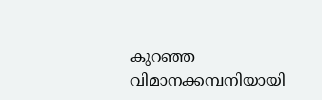കുറഞ്ഞ വിമാനക്കമ്പനിയായി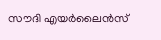സൗദി എയർലൈൻസ്